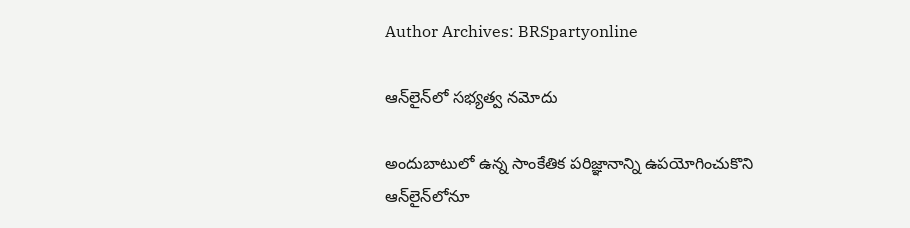Author Archives: BRSpartyonline

ఆన్‌లైన్‌లో సభ్యత్వ నమోదు

అందుబాటులో ఉన్న సాంకేతిక పరిజ్ఞానాన్ని ఉపయోగించుకొని ఆన్‌లైన్‌లోనూ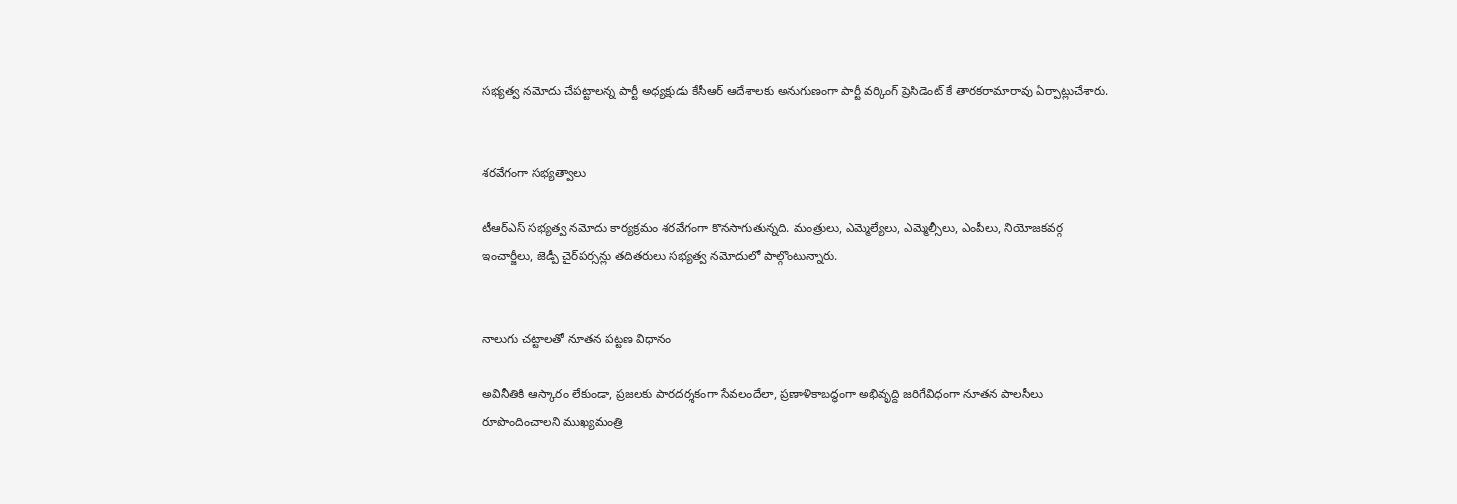సభ్యత్వ నమోదు చేపట్టాలన్న పార్టీ అధ్యక్షుడు కేసీఆర్ ఆదేశాలకు అనుగుణంగా పార్టీ వర్కింగ్ ప్రెసిడెంట్ కే తారకరామారావు ఏర్పాట్లుచేశారు.


శరవేగంగా సభ్యత్వాలు

టీఆర్‌ఎస్ సభ్యత్వ నమోదు కార్యక్రమం శరవేగంగా కొనసాగుతున్నది. మంత్రులు, ఎమ్మెల్యేలు, ఎమ్మెల్సీలు, ఎంపీలు, నియోజకవర్గ ఇంచార్జీలు, జెడ్పీ చైర్‌పర్సన్లు తదితరులు సభ్యత్వ నమోదులో పాల్గొంటున్నారు.


నాలుగు చట్టాలతో నూతన పట్టణ విధానం

అవినీతికి ఆస్కారం లేకుండా, ప్రజలకు పారదర్శకంగా సేవలందేలా, ప్రణాళికాబద్ధంగా అభివృద్ది జరిగేవిధంగా నూతన పాలసీలు రూపొందించాలని ముఖ్యమంత్రి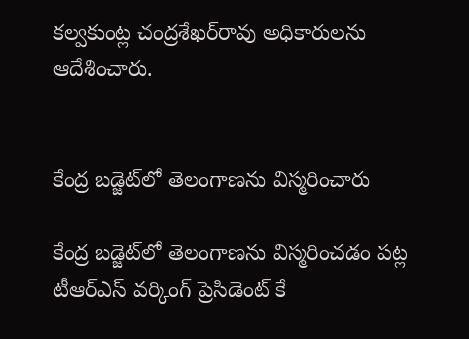కల్వకుంట్ల చంద్రశేఖర్‌రావు అధికారులను ఆదేశించారు.


కేంద్ర బడ్జెట్‌లో తెలంగాణను విస్మరించారు

కేంద్ర బడ్జెట్‌లో తెలంగాణను విస్మరించడం పట్ల టీఆర్‌ఎస్ వర్కింగ్ ప్రెసిడెంట్ కే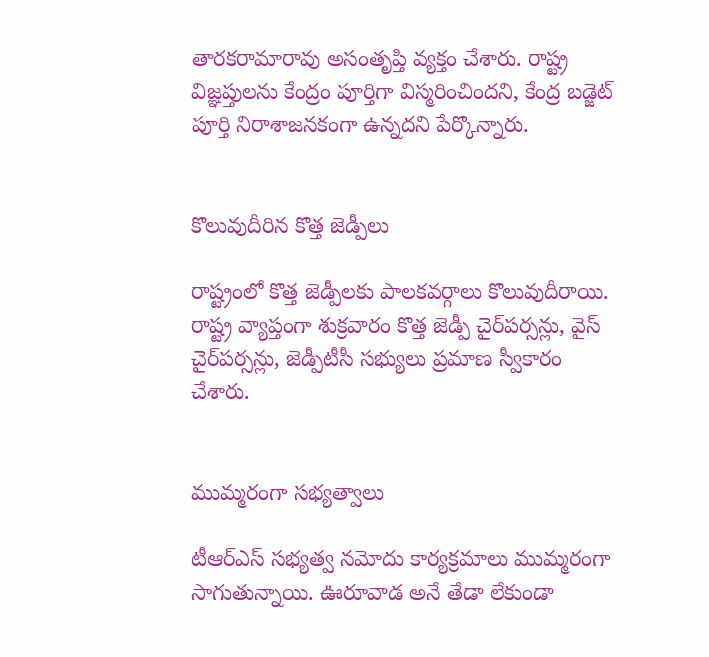తారకరామారావు అసంతృప్తి వ్యక్తం చేశారు. రాష్ట్ర విజ్ఞప్తులను కేంద్రం పూర్తిగా విస్మరించిందని, కేంద్ర బడ్జెట్ పూర్తి నిరాశాజనకంగా ఉన్నదని పేర్కొన్నారు.


కొలువుదీరిన కొత్త జెడ్పీలు

రాష్ట్రంలో కొత్త జెడ్పీలకు పాలకవర్గాలు కొలువుదీరాయి. రాష్ట్ర వ్యాప్తంగా శుక్రవారం కొత్త జెడ్పీ చైర్‌పర్సన్లు, వైస్ చైర్‌పర్సన్లు, జెడ్పీటీసీ సభ్యులు ప్రమాణ స్వీకారం చేశారు.


ముమ్మరంగా సభ్యత్వాలు

టీఆర్‌ఎస్ సభ్యత్వ నమోదు కార్యక్రమాలు ముమ్మరంగా సాగుతున్నాయి. ఊరూవాడ అనే తేడా లేకుండా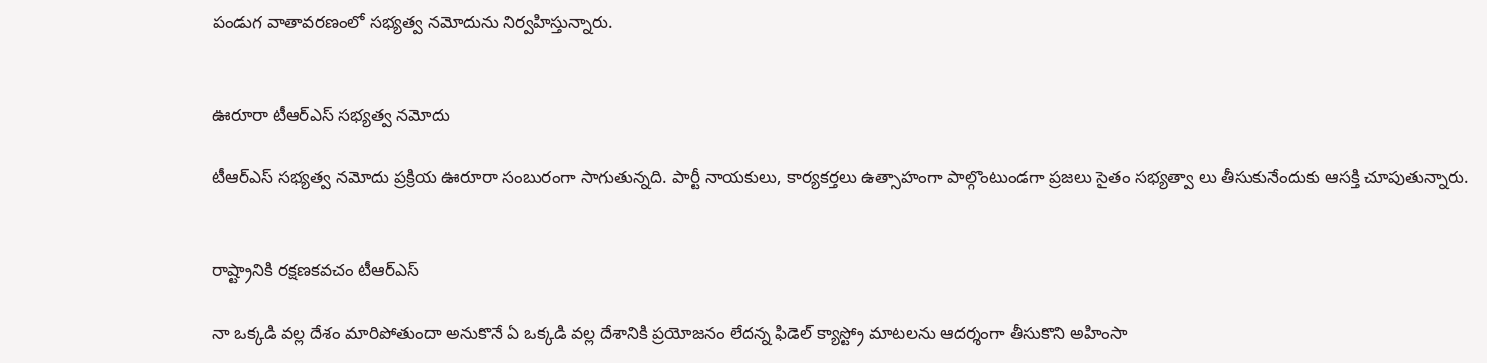పండుగ వాతావరణంలో సభ్యత్వ నమోదును నిర్వహిస్తున్నారు.


ఊరూరా టీఆర్‌ఎస్ సభ్యత్వ నమోదు

టీఆర్‌ఎస్ సభ్యత్వ నమోదు ప్రక్రియ ఊరూరా సంబురంగా సాగుతున్నది. పార్టీ నాయకులు, కార్యకర్తలు ఉత్సాహంగా పాల్గొంటుండగా ప్రజలు సైతం సభ్యత్వా లు తీసుకునేందుకు ఆసక్తి చూపుతున్నారు.


రాష్ట్రానికి రక్షణకవచం టీఆర్‌ఎస్

నా ఒక్కడి వల్ల దేశం మారిపోతుందా అనుకొనే ఏ ఒక్కడి వల్ల దేశానికి ప్రయోజనం లేదన్న ఫిడెల్ క్యాస్ట్రో మాటలను ఆదర్శంగా తీసుకొని అహింసా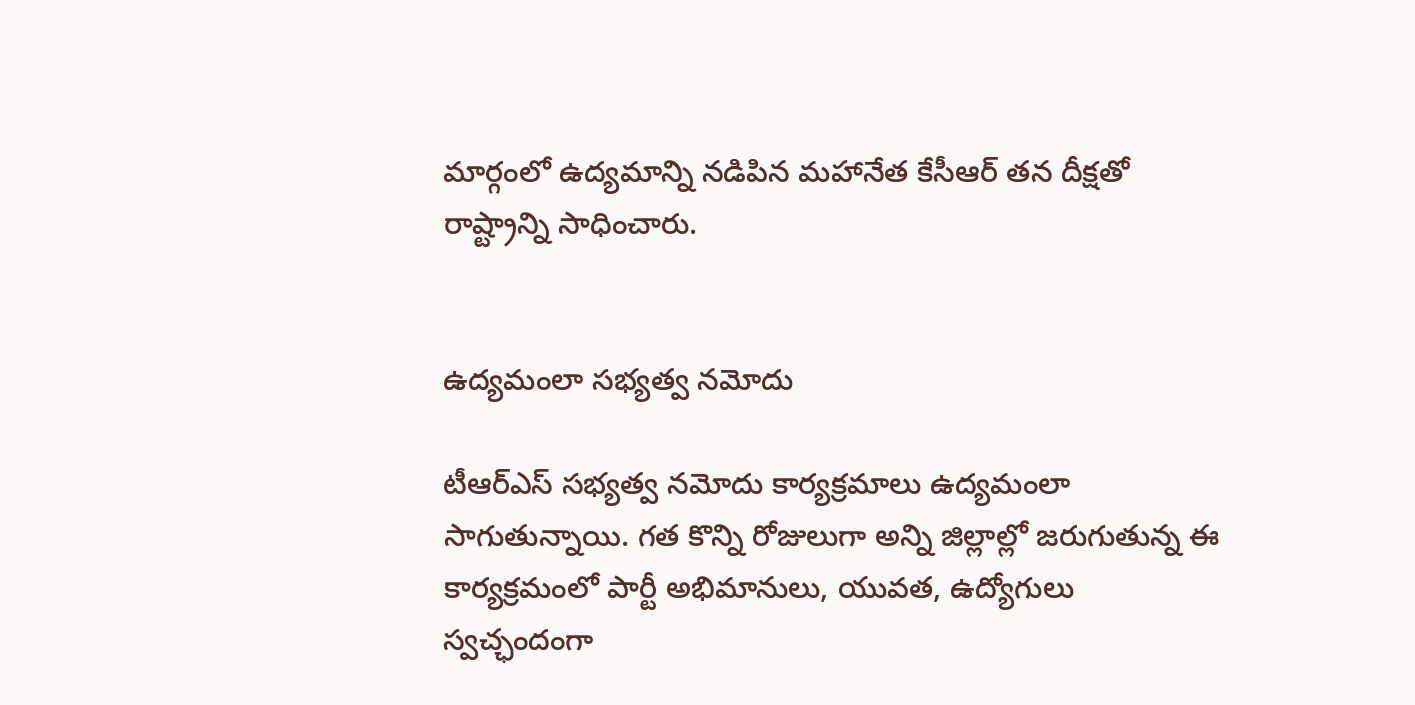మార్గంలో ఉద్యమాన్ని నడిపిన మహానేత కేసీఆర్ తన దీక్షతో రాష్ట్రాన్ని సాధించారు.


ఉద్యమంలా సభ్యత్వ నమోదు

టీఆర్‌ఎస్ సభ్యత్వ నమోదు కార్యక్రమాలు ఉద్యమంలా సాగుతున్నాయి. గత కొన్ని రోజులుగా అన్ని జిల్లాల్లో జరుగుతున్న ఈ కార్యక్రమంలో పార్టీ అభిమానులు, యువత, ఉద్యోగులు స్వచ్ఛందంగా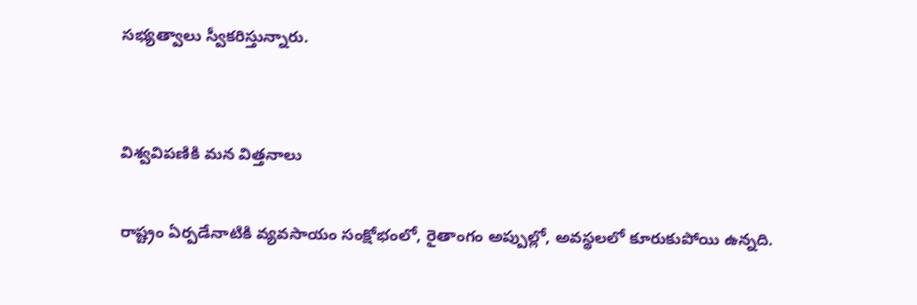సభ్యత్వాలు స్వీకరిస్తున్నారు.


విశ్వవిపణికి మన విత్తనాలు

రాష్ట్రం ఏర్పడేనాటికి వ్యవసాయం సంక్షోభంలో, రైతాంగం అప్పుల్లో, అవస్థలలో కూరుకుపోయి ఉన్నది.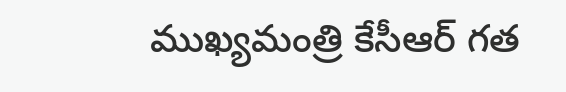ముఖ్యమంత్రి కేసీఆర్ గత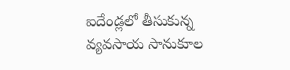ఐదేండ్లలో తీసుకున్న వ్యవసాయ సానుకూల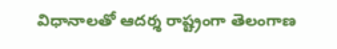విధానాలతో ఆదర్శ రాష్ట్రంగా తెలంగాణ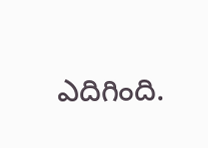ఎదిగింది.